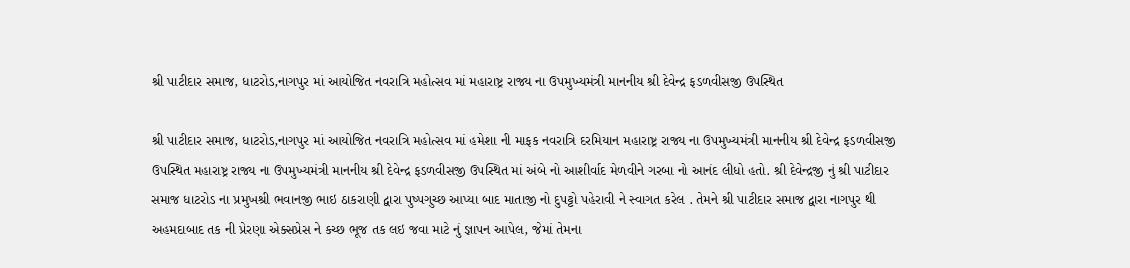શ્રી પાટીદાર સમાજ, ધાટરોડ,નાગપુર માં આયોજિત નવરાત્રિ મહોત્સવ માં મહારાષ્ટ્ર રાજ્ય ના ઉપમુખ્યમંત્રી માનનીય શ્રી દેવેન્દ્ર ફડળવીસજી ઉપસ્થિત

શ્રી પાટીદાર સમાજ, ધાટરોડ,નાગપુર માં આયોજિત નવરાત્રિ મહોત્સવ માં હમેશા ની માફક નવરાત્રિ દરમિયાન મહારાષ્ટ્ર રાજ્ય ના ઉપમુખ્યમંત્રી માનનીય શ્રી દેવેન્દ્ર ફડળવીસજી ઉપસ્થિત મહારાષ્ટ્ર રાજ્ય ના ઉપમુખ્યમંત્રી માનનીય શ્રી દેવેન્દ્ર ફડળવીસજી ઉપસ્થિત માં અંબે નો આશીર્વાદ મેળવીને ગરબા નો આનંદ લીધો હતો. શ્રી દેવેન્દ્રજી નું શ્રી પાટીદાર સમાજ ધાટરોડ ના પ્રમુખશ્રી ભવાનજી ભાઇ ઠાકરાણી દ્વારા પુષ્પગુચ્છ આપ્યા બાદ માતાજી નો દુપટ્ટો પહેરાવી ને સ્વાગત કરેલ . તેમને શ્રી પાટીદાર સમાજ દ્વારા નાગપુર થી અહમદાબાદ તક ની પ્રેરણા એક્સપ્રેસ ને કચ્છ ભૂજ તક લઇ જવા માટે નું જ્ઞાપન આપેલ, જેમાં તેમના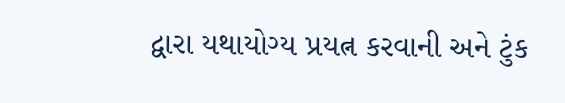દ્વારા યથાયોગ્ય પ્રયત્ન કરવાની અને ટુંક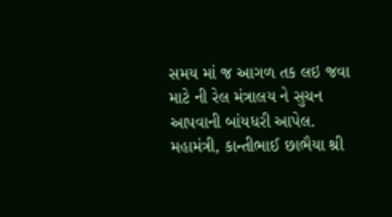સમય માં જ આગળ તક લઇ જવા માટે ની રેલ મંત્રાલય ને સુચન આપવાની બાંયધરી આપેલ.
મહામંત્રી, કાન્તીભાઈ છાભૈયા શ્રી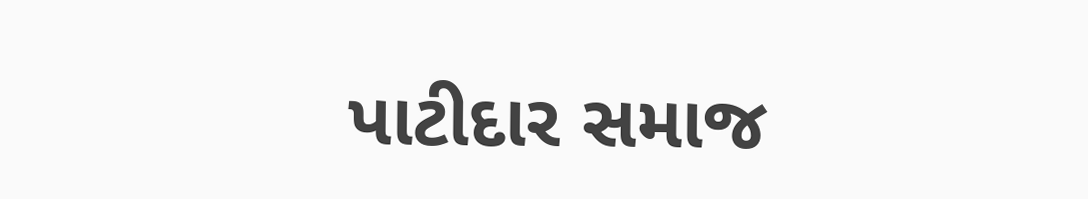પાટીદાર સમાજ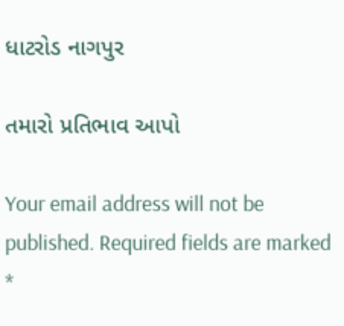ધાટરોડ નાગપુર

તમારો પ્રતિભાવ આપો

Your email address will not be published. Required fields are marked *